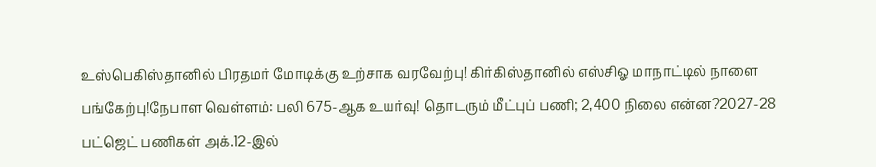உஸ்பெகிஸ்தானில் பிரதமர் மோடிக்கு உற்சாக வரவேற்பு! கிர்கிஸ்தானில் எஸ்சிஓ மாநாட்டில் நாளை பங்கேற்பு!நேபாள வெள்ளம்: பலி 675-ஆக உயர்வு! தொடரும் மீட்புப் பணி; 2,400 நிலை என்ன?2027-28 பட்ஜெட் பணிகள் அக்.12-இல்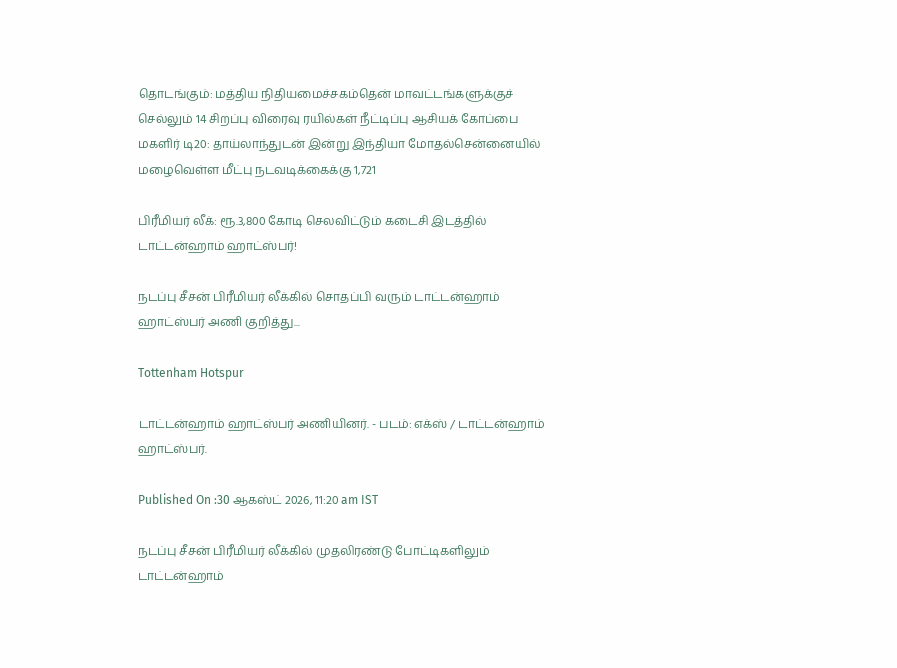தொடங்கும்: மத்திய நிதியமைச்சகம்தென் மாவட்டங்களுக்குச் செல்லும் 14 சிறப்பு விரைவு ரயில்கள் நீட்டிப்பு ஆசியக் கோப்பை மகளிர் டி20: தாய்லாந்துடன் இன்று இந்தியா மோதல்சென்னையில் மழைவெள்ள மீட்பு நடவடிக்கைக்கு 1,721

பிரீமியர் லீக்: ரூ.3,800 கோடி செலவிட்டும் கடைசி இடத்தில் டாட்டன்ஹாம் ஹாட்ஸ்பர்!

நடப்பு சீசன் பிரீமியர் லீக்கில் சொதப்பி வரும் டாட்டன்ஹாம் ஹாட்ஸ்பர் அணி குறித்து...

Tottenham Hotspur

டாட்டன்ஹாம் ஹாட்ஸ்பர் அணியினர். - படம்: எக்ஸ் / டாட்டன்ஹாம் ஹாட்ஸ்பர்.

Published On :30 ஆகஸ்ட் 2026, 11:20 am IST

நடப்பு சீசன் பிரீமியர் லீக்கில் முதலிரண்டு போட்டிகளிலும் டாட்டன்ஹாம்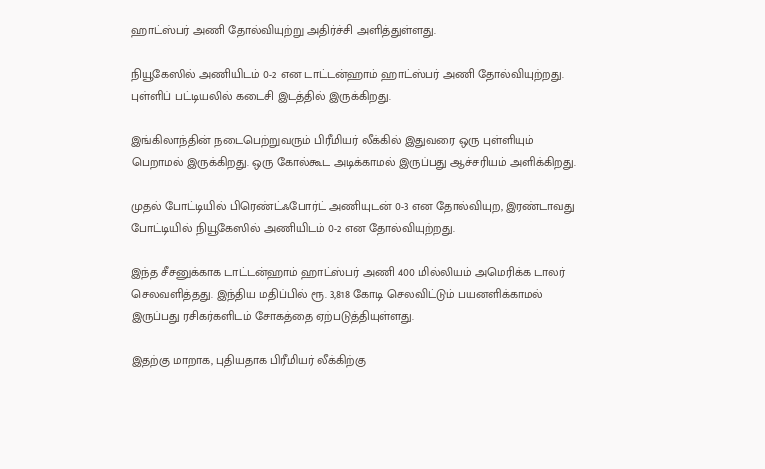ஹாட்ஸ்பர் அணி தோல்வியுற்று அதிர்ச்சி அளித்துள்ளது.

நியூகேஸில் அணியிடம் 0-2 என டாட்டன்ஹாம் ஹாட்ஸ்பர் அணி தோல்வியுற்றது. புள்ளிப் பட்டியலில் கடைசி இடத்தில் இருக்கிறது.

இங்கிலாந்தின் நடைபெற்றுவரும் பிரீமியர் லீக்கில் இதுவரை ஒரு புள்ளியும் பெறாமல் இருக்கிறது. ஒரு கோல்கூட அடிக்காமல் இருப்பது ஆச்சரியம் அளிக்கிறது.

முதல் போட்டியில் பிரெண்ட்ஃபோர்ட் அணியுடன் 0-3 என தோல்வியுற, இரண்டாவது போட்டியில் நியூகேஸில் அணியிடம் 0-2 என தோல்வியுற்றது.

இந்த சீசனுக்காக டாட்டன்ஹாம் ஹாட்ஸ்பர் அணி 400 மில்லியம் அமெரிக்க டாலர் செலவளித்தது. இந்திய மதிப்பில் ரூ. 3,818 கோடி செலவிட்டும் பயனளிக்காமல் இருப்பது ரசிகர்களிடம் சோகத்தை ஏற்படுத்தியுள்ளது.

இதற்கு மாறாக, புதியதாக பிரீமியர் லீக்கிற்கு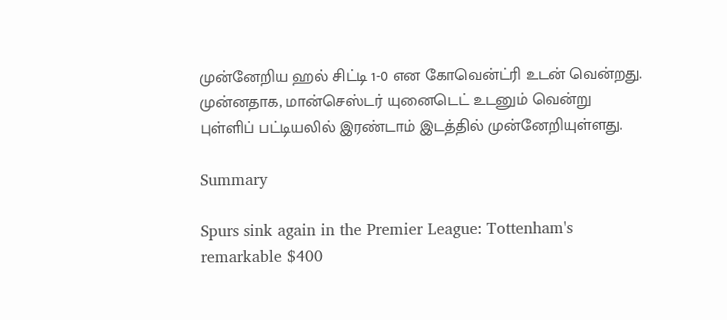முன்னேறிய ஹல் சிட்டி 1-0 என கோவென்ட்ரி உடன் வென்றது. முன்னதாக, மான்செஸ்டர் யுனைடெட் உடனும் வென்று புள்ளிப் பட்டியலில் இரண்டாம் இடத்தில் முன்னேறியுள்ளது.

Summary

Spurs sink again in the Premier League: Tottenham's remarkable $400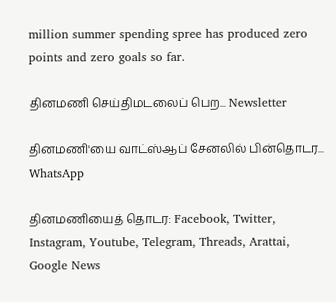million summer spending spree has produced zero points and zero goals so far.

தினமணி செய்திமடலைப் பெற... Newsletter

தினமணி'யை வாட்ஸ்ஆப் சேனலில் பின்தொடர... WhatsApp

தினமணியைத் தொடர: Facebook, Twitter, Instagram, Youtube, Telegram, Threads, Arattai, Google News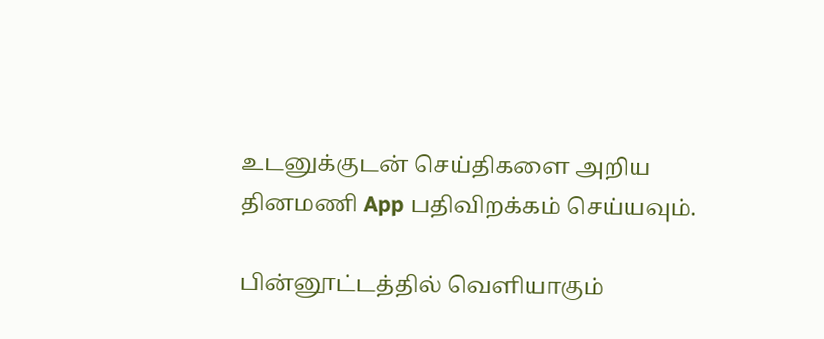உடனுக்குடன் செய்திகளை அறிய தினமணி App பதிவிறக்கம் செய்யவும்.

பின்னூட்டத்தில் வெளியாகும்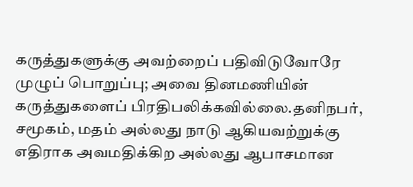கருத்துகளுக்கு அவற்றைப் பதிவிடுவோரே முழுப் பொறுப்பு; அவை தினமணியின் கருத்துகளைப் பிரதிபலிக்கவில்லை.தனிநபர், சமூகம், மதம் அல்லது நாடு ஆகியவற்றுக்கு எதிராக அவமதிக்கிற அல்லது ஆபாசமான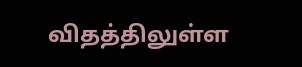விதத்திலுள்ள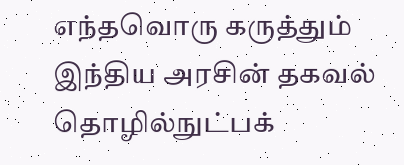எந்தவொரு கருத்தும் இந்திய அரசின் தகவல் தொழில்நுட்பக்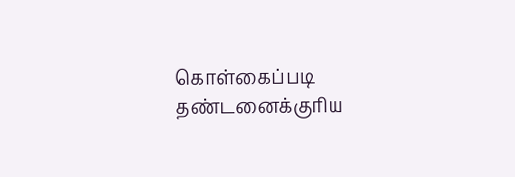கொள்கைப்படி தண்டனைக்குரிய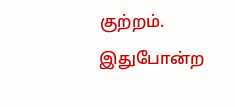குற்றம். இதுபோன்ற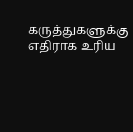கருத்துகளுக்கு எதிராக உரிய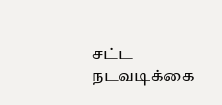சட்ட நடவடிக்கை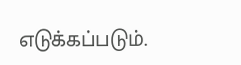எடுக்கப்படும்.